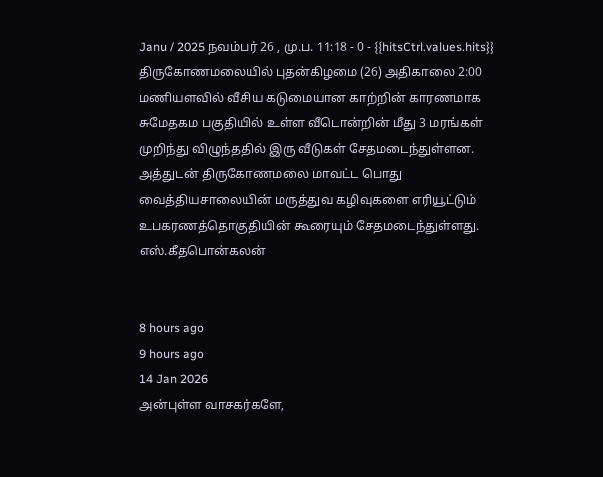Janu / 2025 நவம்பர் 26 , மு.ப. 11:18 - 0 - {{hitsCtrl.values.hits}}
திருகோணமலையில் புதன்கிழமை (26) அதிகாலை 2:00 மணியளவில் வீசிய கடுமையான காற்றின் காரணமாக சுமேதகம பகுதியில் உள்ள வீடொன்றின் மீது 3 மரங்கள் முறிந்து விழுந்ததில் இரு வீடுகள் சேதமடைந்துள்ளன.
அத்துடன் திருகோணமலை மாவட்ட பொது வைத்தியசாலையின் மருத்துவ கழிவுகளை எரியூட்டும் உபகரணத்தொகுதியின் கூரையும் சேதமடைந்துள்ளது.
எஸ்.கீதபொன்கலன்


8 hours ago
9 hours ago
14 Jan 2026
அன்புள்ள வாசகர்களே,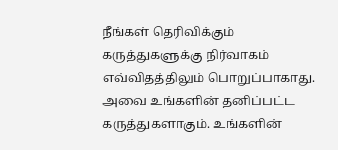நீங்கள் தெரிவிக்கும் கருத்துகளுக்கு நிர்வாகம் எவ்விதத்திலும் பொறுப்பாகாது. அவை உங்களின் தனிப்பட்ட கருத்துகளாகும். உங்களின்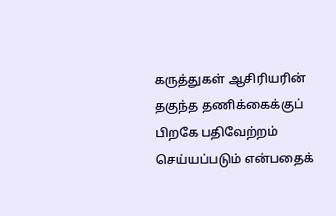கருத்துகள் ஆசிரியரின் தகுந்த தணிக்கைக்குப் பிறகே பதிவேற்றம் செய்யப்படும் என்பதைக்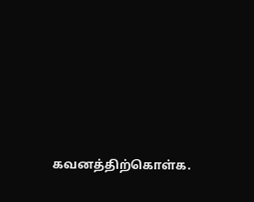கவனத்திற்கொள்க.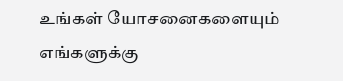உங்கள் யோசனைகளையும் எங்களுக்கு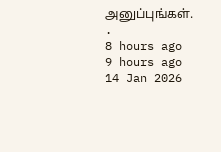அனுப்புங்கள். .
8 hours ago
9 hours ago
14 Jan 2026